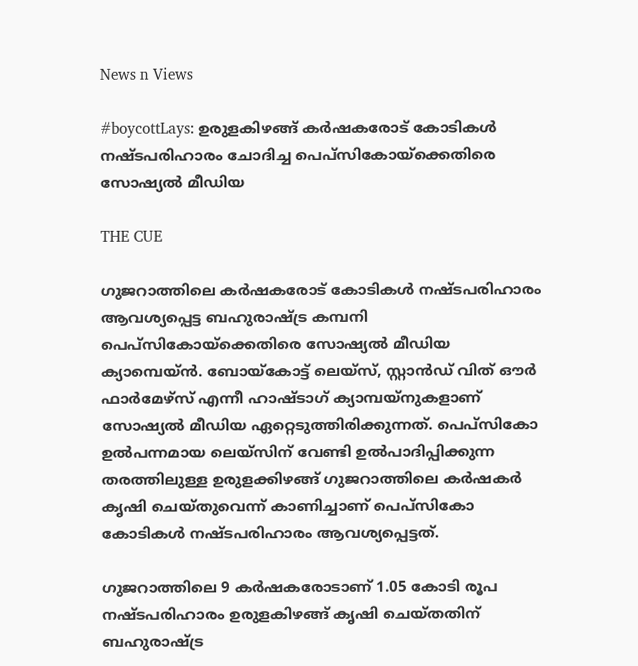News n Views

#boycottLays: ഉരുളകിഴങ്ങ് കര്‍ഷകരോട് കോടികള്‍ നഷ്ടപരിഹാരം ചോദിച്ച പെപ്‌സികോയ്‌ക്കെതിരെ സോഷ്യല്‍ മീഡിയ

THE CUE

ഗുജറാത്തിലെ കര്‍ഷകരോട് കോടികള്‍ നഷ്ടപരിഹാരം ആവശ്യപ്പെട്ട ബഹുരാഷ്ട്ര കമ്പനി പെപ്‌സികോയ്‌ക്കെതിരെ സോഷ്യല്‍ മീഡിയ ക്യാമ്പെയ്ന്‍. ബോയ്‌കോട്ട് ലെയ്‌സ്, സ്റ്റാന്‍ഡ് വിത് ഔര്‍ ഫാര്‍മേഴ്‌സ് എന്നീ ഹാഷ്ടാഗ് ക്യാമ്പയ്‌നുകളാണ് സോഷ്യല്‍ മീഡിയ ഏറ്റെടുത്തിരിക്കുന്നത്. പെപ്‌സികോ ഉല്‍പന്നമായ ലെയ്‌സിന് വേണ്ടി ഉല്‍പാദിപ്പിക്കുന്ന തരത്തിലുള്ള ഉരുളക്കിഴങ്ങ് ഗുജറാത്തിലെ കര്‍ഷകര്‍ കൃഷി ചെയ്തുവെന്ന് കാണിച്ചാണ് പെപ്‌സികോ കോടികള്‍ നഷ്ടപരിഹാരം ആവശ്യപ്പെട്ടത്.

ഗുജറാത്തിലെ 9 കര്‍ഷകരോടാണ് 1.05 കോടി രൂപ നഷ്ടപരിഹാരം ഉരുളകിഴങ്ങ് കൃഷി ചെയ്തതിന് ബഹുരാഷ്ട്ര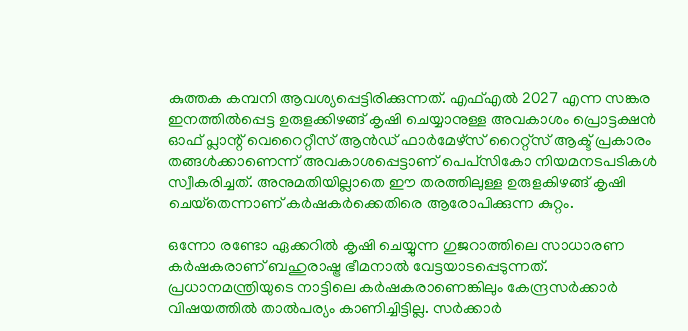കുത്തക കമ്പനി ആവശ്യപ്പെട്ടിരിക്കുന്നത്. എഫ്എല്‍ 2027 എന്ന സങ്കര ഇനത്തില്‍പ്പെട്ട ഉരുളക്കിഴങ്ങ് കൃഷി ചെയ്യാനുള്ള അവകാശം പ്രൊട്ടക്ഷന്‍ ഓഫ് പ്ലാന്റ് വെറൈറ്റീസ് ആന്‍ഡ് ഫാര്‍മേഴ്‌സ് റൈറ്റ്‌സ് ആക്ട് പ്രകാരം തങ്ങള്‍ക്കാണെന്ന് അവകാശപ്പെട്ടാണ് പെപ്‌സികോ നിയമനടപടികള്‍ സ്വീകരിച്ചത്. അനുമതിയില്ലാതെ ഈ തരത്തിലുള്ള ഉരുളകിഴങ്ങ് കൃഷി ചെയ്‌തെന്നാണ് കര്‍ഷകര്‍ക്കെതിരെ ആരോപിക്കുന്ന കുറ്റം.

ഒന്നോ രണ്ടോ ഏക്കറില്‍ കൃഷി ചെയ്യുന്ന ഗുജറാത്തിലെ സാധാരണ കര്‍ഷകരാണ് ബഹുരാഷ്ട്ര ഭീമനാല്‍ വേട്ടയാടപ്പെടുന്നത്. പ്രധാനമന്ത്രിയുടെ നാട്ടിലെ കര്‍ഷകരാണെങ്കിലും കേന്ദ്രസര്‍ക്കാര്‍ വിഷയത്തില്‍ താല്‍പര്യം കാണിച്ചിട്ടില്ല. സര്‍ക്കാര്‍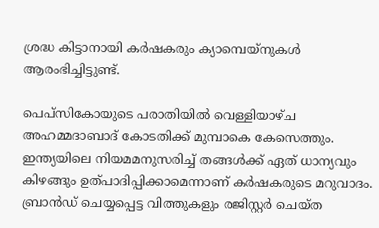ശ്രദ്ധ കിട്ടാനായി കര്‍ഷകരും ക്യാമ്പെയ്‌നുകള്‍ ആരംഭിച്ചിട്ടുണ്ട്.

പെപ്‌സികോയുടെ പരാതിയില്‍ വെള്ളിയാഴ്ച അഹമ്മദാബാദ് കോടതിക്ക് മുമ്പാകെ കേസെത്തും. ഇന്ത്യയിലെ നിയമമനുസരിച്ച് തങ്ങള്‍ക്ക് ഏത് ധാന്യവും കിഴങ്ങും ഉത്പാദിപ്പിക്കാമെന്നാണ് കര്‍ഷകരുടെ മറുവാദം. ബ്രാന്‍ഡ് ചെയ്യപ്പെട്ട വിത്തുകളും രജിസ്റ്റര്‍ ചെയ്ത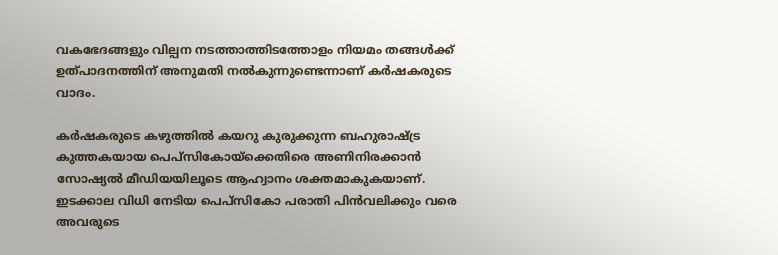വകഭേദങ്ങളും വില്പന നടത്താത്തിടത്തോളം നിയമം തങ്ങള്‍ക്ക് ഉത്പാദനത്തിന് അനുമതി നല്‍കുന്നുണ്ടെന്നാണ് കര്‍ഷകരുടെ വാദം.

കര്‍ഷകരുടെ കഴുത്തില്‍ കയറു കുരുക്കുന്ന ബഹുരാഷ്ട്ര കുത്തകയായ പെപ്‌സികോയ്‌ക്കെതിരെ അണിനിരക്കാന്‍ സോഷ്യല്‍ മീഡിയയിലൂടെ ആഹ്വാനം ശക്തമാകുകയാണ്. ഇടക്കാല വിധി നേടിയ പെപ്‌സികോ പരാതി പിന്‍വലിക്കും വരെ അവരുടെ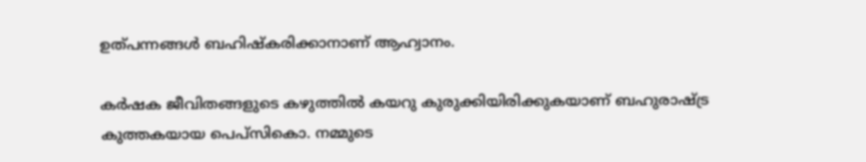ഉത്പന്നങ്ങള്‍ ബഹിഷ്‌കരിക്കാനാണ് ആഹ്വാനം.

കര്‍ഷക ജീവിതങ്ങളുടെ കഴുത്തില്‍ കയറു കുരുക്കിയിരിക്കുകയാണ് ബഹുരാഷ്ട്ര കുത്തകയായ പെപ്‌സികൊ. നമ്മുടെ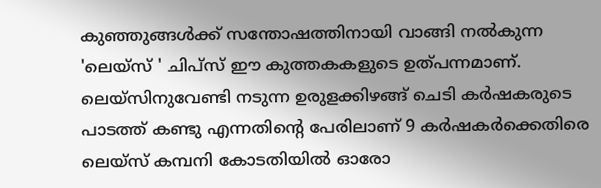കുഞ്ഞുങ്ങള്‍ക്ക് സന്തോഷത്തിനായി വാങ്ങി നല്‍കുന്ന 'ലെയ്‌സ് ' ചിപ്‌സ് ഈ കുത്തകകളുടെ ഉത്പന്നമാണ്. ലെയ്‌സിനുവേണ്ടി നടുന്ന ഉരുളക്കിഴങ്ങ് ചെടി കര്‍ഷകരുടെ പാടത്ത് കണ്ടു എന്നതിന്റെ പേരിലാണ് 9 കര്‍ഷകര്‍ക്കെതിരെ ലെയ്‌സ് കമ്പനി കോടതിയില്‍ ഓരോ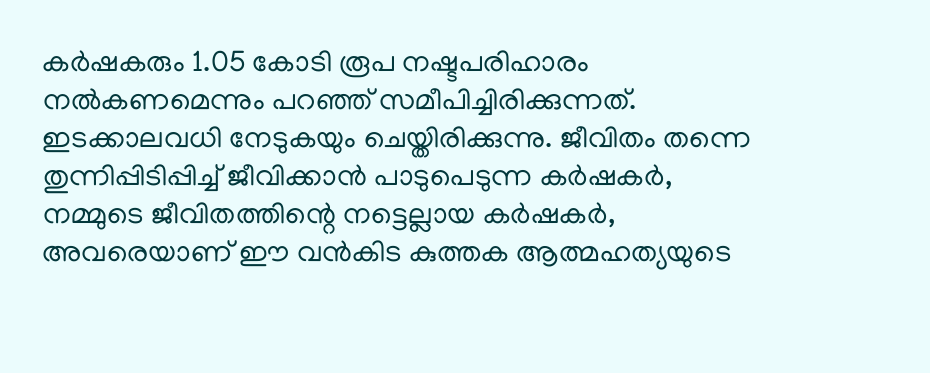കര്‍ഷകരും 1.05 കോടി രൂപ നഷ്ടപരിഹാരം നല്‍കണമെന്നും പറഞ്ഞ് സമീപിച്ചിരിക്കുന്നത്. ഇടക്കാലവധി നേടുകയും ചെയ്തിരിക്കുന്നു. ജീവിതം തന്നെ തുന്നിപ്പിടിപ്പിച്ച് ജീവിക്കാന്‍ പാടുപെടുന്ന കര്‍ഷകര്‍, നമ്മുടെ ജീവിതത്തിന്റെ നട്ടെല്ലായ കര്‍ഷകര്‍, അവരെയാണ് ഈ വന്‍കിട കുത്തക ആത്മഹത്യയുടെ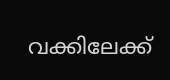വക്കിലേക്ക്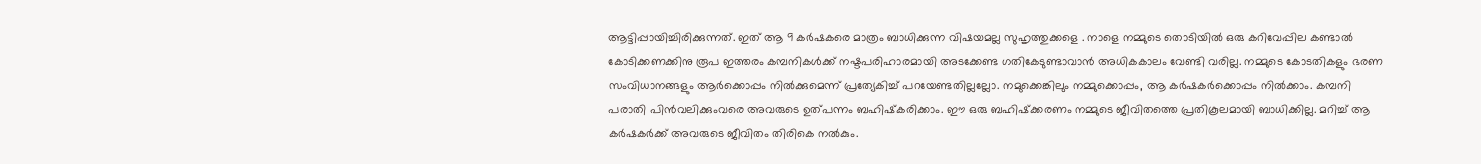ആട്ടിപ്പായിച്ചിരിക്കുന്നത്. ഇത് ആ 9 കര്‍ഷകരെ മാത്രം ബാധിക്കുന്ന വിഷയമല്ല സുഹൃത്തുക്കളെ . നാളെ നമ്മുടെ തൊടിയില്‍ ഒരു കറിവേപ്പില കണ്ടാല്‍ കോടിക്കണക്കിനു രൂപ ഇത്തരം കമ്പനികള്‍ക്ക് നഷ്ടപരിഹാരമായി അടക്കേണ്ട ഗതികേടുണ്ടാവാന്‍ അധികകാലം വേണ്ടി വരില്ല. നമ്മുടെ കോടതികളും ഭരണ സംവിധാനങ്ങളും ആര്‍ക്കൊപ്പം നില്‍ക്കുമെന്ന് പ്രത്യേകിച്ച് പറയേണ്ടതില്ലല്ലോ. നമുക്കെങ്കിലും നമ്മുക്കൊപ്പം, ആ കര്‍ഷകര്‍ക്കൊപ്പം നില്‍ക്കാം. കമ്പനി പരാതി പിന്‍വലിക്കുംവരെ അവരുടെ ഉത്പന്നം ബഹിഷ്‌കരിക്കാം. ഈ ഒരു ബഹിഷ്‌ക്കരണം നമ്മുടെ ജീവിതത്തെ പ്രതികൂലമായി ബാധിക്കില്ല. മറിച്ച് ആ കര്‍ഷകര്‍ക്ക് അവരുടെ ജീവിതം തിരികെ നല്‍കും.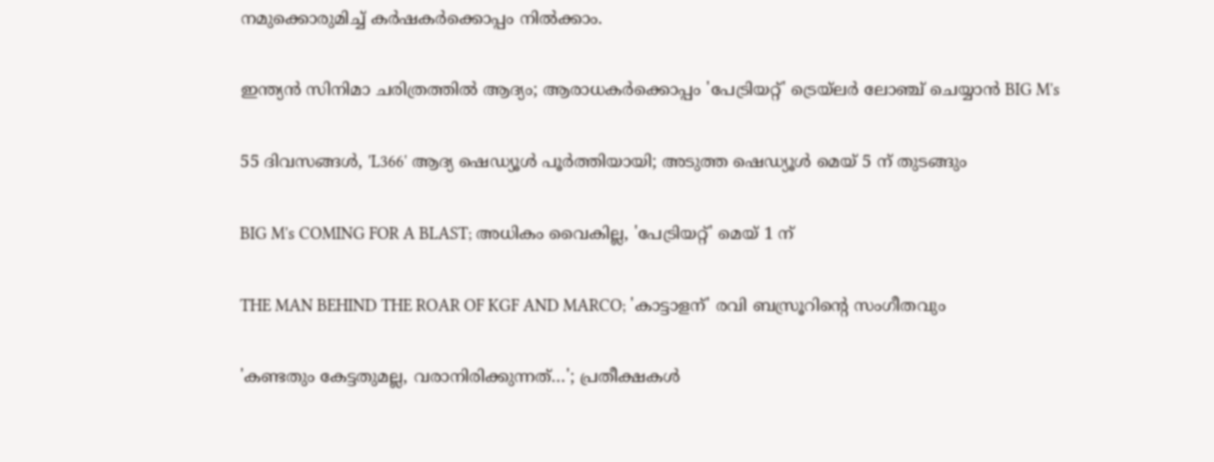നമുക്കൊരുമിച്ച് കര്‍ഷകര്‍ക്കൊപ്പം നില്‍ക്കാം.

ഇന്ത്യൻ സിനിമാ ചരിത്രത്തിൽ ആദ്യം; ആരാധകർക്കൊപ്പം 'പേട്രിയറ്റ്' ട്രെയ്‌ലർ ലോഞ്ച് ചെയ്യാൻ BIG M's

55 ദിവസങ്ങൾ, 'L366' ആദ്യ ഷെഡ്യൂൾ പൂർത്തിയായി; അടുത്ത ഷെഡ്യൂൾ മെയ് 5 ന് തുടങ്ങും

BIG M's COMING FOR A BLAST; അധികം വൈകില്ല, 'പേട്രിയറ്റ്' മെയ് 1 ന്

THE MAN BEHIND THE ROAR OF KGF AND MARCO; 'കാട്ടാളന്' രവി ബസ്രൂറിന്‍റെ സംഗീതവും

'കണ്ടതും കേട്ടതുമല്ല, വരാനിരിക്കുന്നത്…'; പ്രതീക്ഷകൾ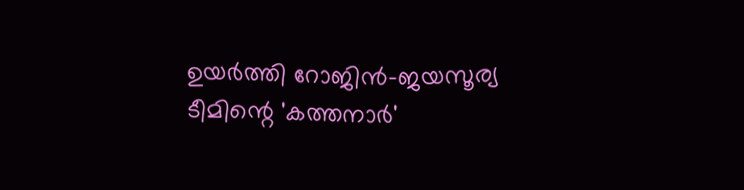ഉയർത്തി റോജിൻ-ജയസൂര്യ ടീമിന്റെ 'കത്തനാർ'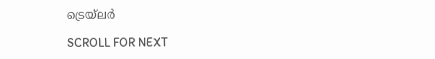ട്രെയ്‌ലർ

SCROLL FOR NEXT